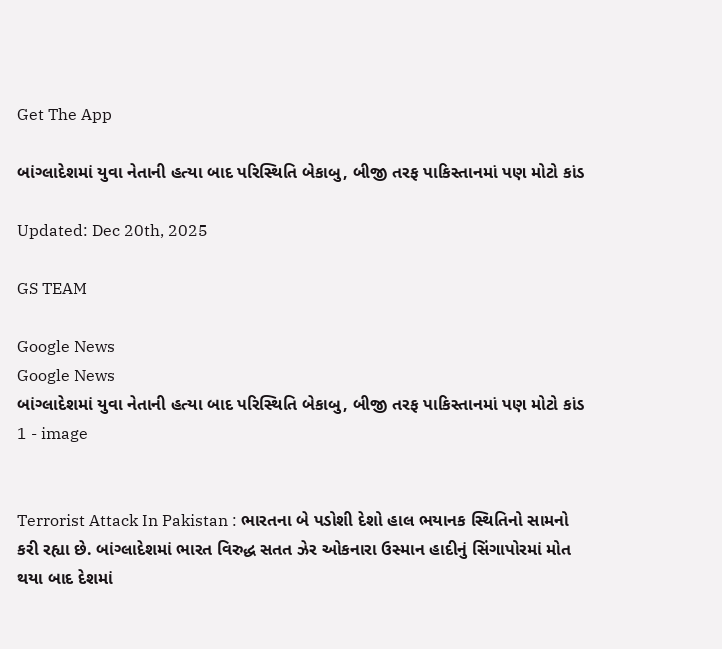Get The App

બાંગ્લાદેશમાં યુવા નેતાની હત્યા બાદ પરિસ્થિતિ બેકાબુ, બીજી તરફ પાકિસ્તાનમાં પણ મોટો કાંડ

Updated: Dec 20th, 2025

GS TEAM

Google News
Google News
બાંગ્લાદેશમાં યુવા નેતાની હત્યા બાદ પરિસ્થિતિ બેકાબુ, બીજી તરફ પાકિસ્તાનમાં પણ મોટો કાંડ 1 - image


Terrorist Attack In Pakistan : ભારતના બે પડોશી દેશો હાલ ભયાનક સ્થિતિનો સામનો કરી રહ્યા છે. બાંગ્લાદેશમાં ભારત વિરુદ્ધ સતત ઝેર ઓકનારા ઉસ્માન હાદીનું સિંગાપોરમાં મોત થયા બાદ દેશમાં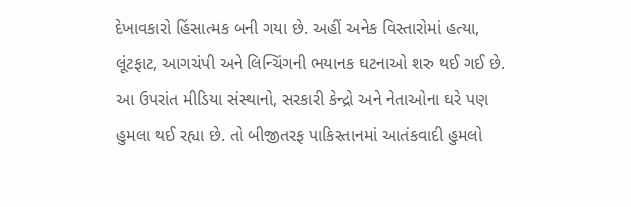દેખાવકારો હિંસાત્મક બની ગયા છે. અહીં અનેક વિસ્તારોમાં હત્યા, લૂંટફાટ, આગચંપી અને લિન્ચિંગની ભયાનક ઘટનાઓ શરુ થઈ ગઈ છે. આ ઉપરાંત મીડિયા સંસ્થાનો, સરકારી કેન્દ્રો અને નેતાઓના ઘરે પણ હુમલા થઈ રહ્યા છે. તો બીજીતરફ પાકિસ્તાનમાં આતંકવાદી હુમલો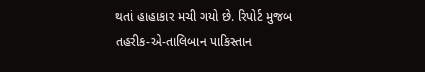થતાં હાહાકાર મચી ગયો છે. રિપોર્ટ મુજબ તહરીક-એ-તાલિબાન પાકિસ્તાન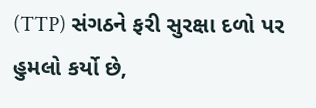(TTP) સંગઠને ફરી સુરક્ષા દળો પર હુમલો કર્યો છે,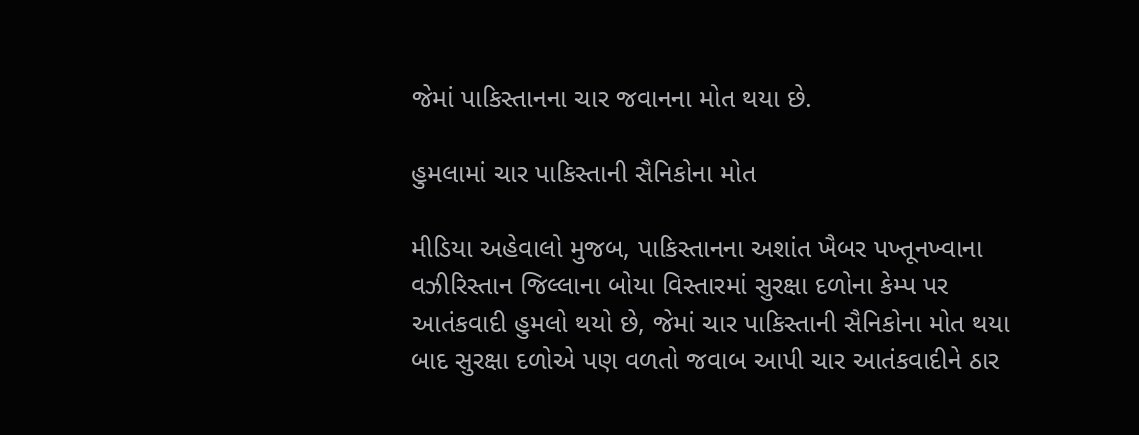જેમાં પાકિસ્તાનના ચાર જવાનના મોત થયા છે.

હુમલામાં ચાર પાકિસ્તાની સૈનિકોના મોત

મીડિયા અહેવાલો મુજબ, પાકિસ્તાનના અશાંત ખૈબર પખ્તૂનખ્વાના વઝીરિસ્તાન જિલ્લાના બોયા વિસ્તારમાં સુરક્ષા દળોના કેમ્પ પર આતંકવાદી હુમલો થયો છે, જેમાં ચાર પાકિસ્તાની સૈનિકોના મોત થયા બાદ સુરક્ષા દળોએ પણ વળતો જવાબ આપી ચાર આતંકવાદીને ઠાર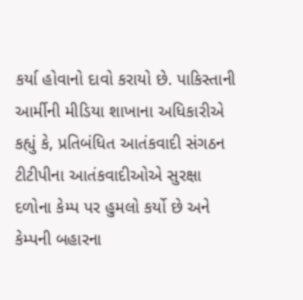કર્યા હોવાનો દાવો કરાયો છે. પાકિસ્તાની આર્મીની મીડિયા શાખાના અધિકારીએ કહ્યું કે, પ્રતિબંધિત આતંકવાદી સંગઠન ટીટીપીના આતંકવાદીઓએ સુરક્ષા દળોના કેમ્પ પર હુમલો કર્યો છે અને કેમ્પની બહારના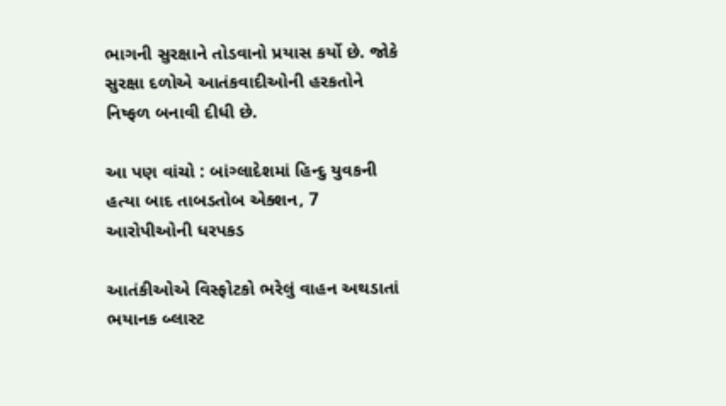ભાગની સુરક્ષાને તોડવાનો પ્રયાસ કર્યો છે. જોકે સુરક્ષા દળોએ આતંકવાદીઓની હરકતોને નિષ્ફળ બનાવી દીધી છે.

આ પણ વાંચો : બાંગ્લાદેશમાં હિન્દુ યુવકની હત્યા બાદ તાબડતોબ એક્શન, 7 આરોપીઓની ધરપકડ

આતંકીઓએ વિસ્ફોટકો ભરેલું વાહન અથડાતાં ભયાનક બ્લાસ્ટ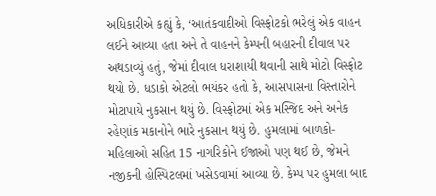અધિકારીએ કહ્યું કે, ‘આતંકવાદીઓ વિસ્ફોટકો ભરેલું એક વાહન લઈને આવ્યા હતા અને તે વાહનને કેમ્પની બહારની દીવાલ પર અથડાવ્યું હતું, જેમાં દીવાલ ધરાશાયી થવાની સાથે મોટો વિસ્ફોટ થયો છે. ધડાકો એટલો ભયંકર હતો કે, આસપાસના વિસ્તારોને મોટાપાયે નુકસાન થયું છે. વિસ્ફોટમાં એક મસ્જિદ અને અનેક રહેણાંક મકાનોને ભારે નુકસાન થયું છે. હુમલામાં બાળકો-મહિલાઓ સહિત 15 નાગરિકોને ઈજાઓ પણ થઈ છે, જેમને નજીકની હોસ્પિટલમાં ખસેડવામાં આવ્યા છે. કેમ્પ પર હુમલા બાદ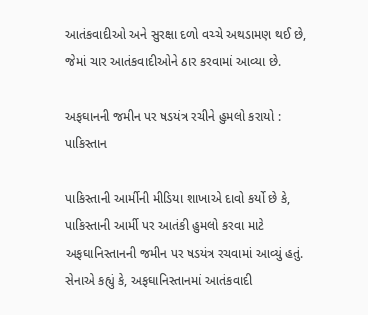આતંકવાદીઓ અને સુરક્ષા દળો વચ્ચે અથડામણ થઈ છે, જેમાં ચાર આતંકવાદીઓને ઠાર કરવામાં આવ્યા છે.

અફઘાનની જમીન પર ષડયંત્ર રચીને હુમલો કરાયો : પાકિસ્તાન

પાકિસ્તાની આર્મીની મીડિયા શાખાએ દાવો કર્યો છે કે, પાકિસ્તાની આર્મી પર આતંકી હુમલો કરવા માટે અફઘાનિસ્તાનની જમીન પર ષડયંત્ર રચવામાં આવ્યું હતું. સેનાએ કહ્યું કે, અફઘાનિસ્તાનમાં આતંકવાદી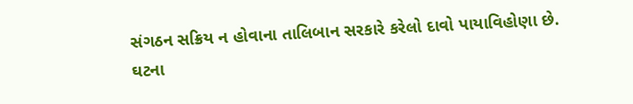સંગઠન સક્રિય ન હોવાના તાલિબાન સરકારે કરેલો દાવો પાયાવિહોણા છે. ઘટના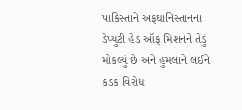પાકિસ્તાને અફઘાનિસ્તાનના ડેપ્યુટી હેડ ઑફ મિશનને તેડું મોકલ્યું છે અને હુમલાને લઈને કડક વિરોધ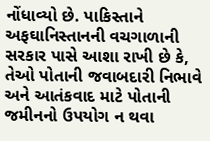નોંધાવ્યો છે. પાકિસ્તાને અફઘાનિસ્તાનની વચગાળાની સરકાર પાસે આશા રાખી છે કે, તેઓ પોતાની જવાબદારી નિભાવે અને આતંકવાદ માટે પોતાની જમીનનો ઉપયોગ ન થવા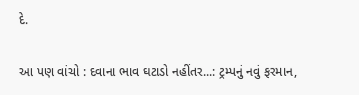દે.

આ પણ વાંચો : દવાના ભાવ ઘટાડો નહીંતર...: ટ્રમ્પનું નવું ફરમાન,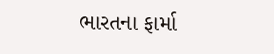ભારતના ફાર્મા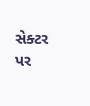સેક્ટર પર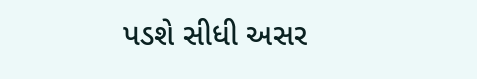પડશે સીધી અસર